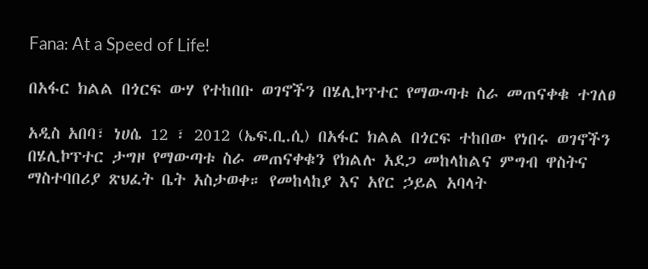Fana: At a Speed of Life!

በአፋር ክልል በጎርፍ ውሃ የተከበቡ ወገኖችን በሄሊኮፕተር የማውጣቱ ስራ መጠናቀቁ ተገለፀ

አዲስ አበባ፣ ነሀሴ 12 ፣ 2012 (ኤፍ.ቢ.ሲ) በአፋር ክልል በጎርፍ ተከበው የነበሩ ወገኖችን በሄሊኮፕተር ታግዞ የማውጣቱ ስራ መጠናቀቁን የክልሉ አደጋ መከላከልና ምግብ ዋስትና ማስተባበሪያ ጽህፈት ቤት አስታወቀ። የመከላከያ እና አየር ኃይል አባላት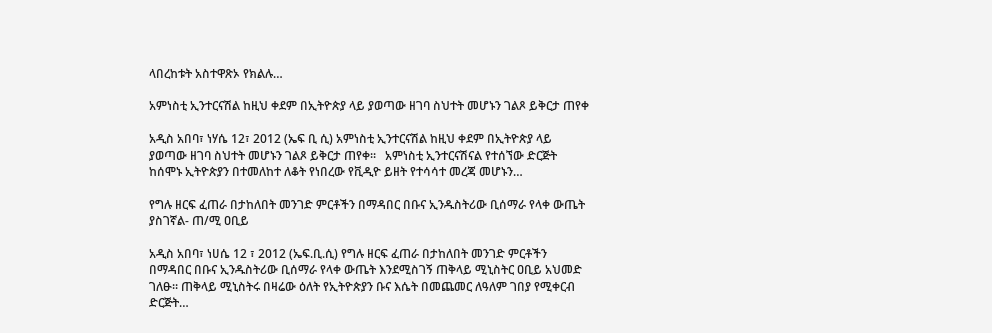ላበረከቱት አስተዋጽኦ የክልሉ…

አምነስቲ ኢንተርናሽል ከዚህ ቀደም በኢትዮጵያ ላይ ያወጣው ዘገባ ስህተት መሆኑን ገልጾ ይቅርታ ጠየቀ

አዲስ አበባ፣ ነሃሴ 12፣ 2012 (ኤፍ ቢ ሲ) አምነስቲ ኢንተርናሽል ከዚህ ቀደም በኢትዮጵያ ላይ ያወጣው ዘገባ ስህተት መሆኑን ገልጾ ይቅርታ ጠየቀ፡፡   አምነስቲ ኢንተርናሽናል የተሰኘው ድርጅት ከሰሞኑ ኢትዮጵያን በተመለከተ ለቆት የነበረው የቪዲዮ ይዘት የተሳሳተ መረጃ መሆኑን…

የግሉ ዘርፍ ፈጠራ በታከለበት መንገድ ምርቶችን በማዳበር በቡና ኢንዱስትሪው ቢሰማራ የላቀ ውጤት ያስገኛል- ጠ/ሚ ዐቢይ

አዲስ አበባ፣ ነሀሴ 12 ፣ 2012 (ኤፍ.ቢ.ሲ) የግሉ ዘርፍ ፈጠራ በታከለበት መንገድ ምርቶችን በማዳበር በቡና ኢንዱስትሪው ቢሰማራ የላቀ ውጤት እንደሚስገኝ ጠቅላይ ሚኒስትር ዐቢይ አህመድ ገለፁ። ጠቅላይ ሚኒስትሩ በዛሬው ዕለት የኢትዮጵያን ቡና እሴት በመጨመር ለዓለም ገበያ የሚቀርብ ድርጅት…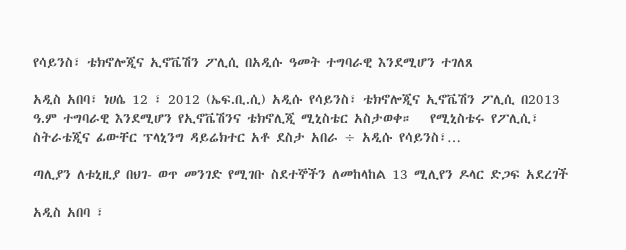የሳይንስ፣ ቴክኖሎጂና ኢኖቬሽን ፖሊሲ በአዲሱ ዓመት ተግባራዊ እንደሚሆን ተገለጸ

አዲስ አበባ፣ ነሀሴ 12 ፣ 2012 (ኤፍ.ቢ.ሲ) አዲሱ የሳይንስ፣ ቴክኖሎጂና ኢኖቬሽን ፖሊሲ በ2013 ዓ.ም ተግባራዊ እንደሚሆን የኢኖቬሽንና ቴክኖሊጂ ሚኒስቴር አስታወቀ።   የሚኒስቴሩ የፖሊሲ፣ ስትራቴጂና ፊውቸር ፕላኒንግ ዳይሬክተር አቶ ደስታ አበራ ÷ አዲሱ የሳይንስ፣…

ጣሊያን ለቱኒዚያ በህገ- ወጥ መንገድ የሚገቡ ስደተኞችን ለመከላከል 13 ሚሊየን ዶላር ድጋፍ አደረገች

አዲስ አበባ ፣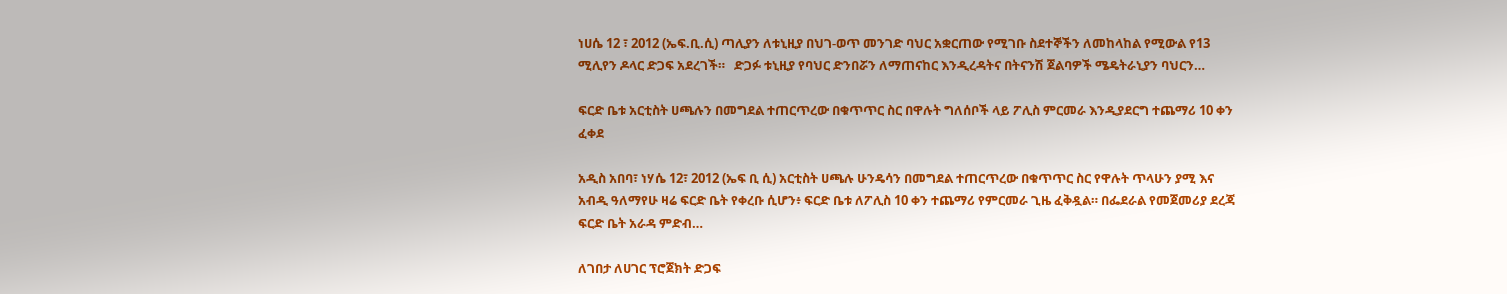ነሀሴ 12 ፣ 2012 (ኤፍ.ቢ.ሲ) ጣሊያን ለቱኒዚያ በህገ-ወጥ መንገድ ባህር አቋርጠው የሚገቡ ስደተኞችን ለመከላከል የሚውል የ13 ሚሊየን ዶላር ድጋፍ አደረገች።   ድጋፉ ቱኒዚያ የባህር ድንበሯን ለማጠናከር እንዲረዳትና በትናንሽ ጀልባዎች ሜዴትራኒያን ባህርን…

ፍርድ ቤቱ አርቲስት ሀጫሉን በመግደል ተጠርጥረው በቁጥጥር ስር በዋሉት ግለሰቦች ላይ ፖሊስ ምርመራ እንዲያደርግ ተጨማሪ 10 ቀን ፈቀደ

አዲስ አበባ፣ ነሃሴ 12፣ 2012 (ኤፍ ቢ ሲ) አርቲስት ሀጫሉ ሁንዴሳን በመግደል ተጠርጥረው በቁጥጥር ስር የዋሉት ጥላሁን ያሚ እና አብዲ ዓለማየሁ ዛሬ ፍርድ ቤት የቀረቡ ሲሆን፥ ፍርድ ቤቱ ለፖሊስ 10 ቀን ተጨማሪ የምርመራ ጊዜ ፈቅዷል። በፌደራል የመጀመሪያ ደረጃ ፍርድ ቤት አራዳ ምድብ…

ለገበታ ለሀገር ፕሮጀክት ድጋፍ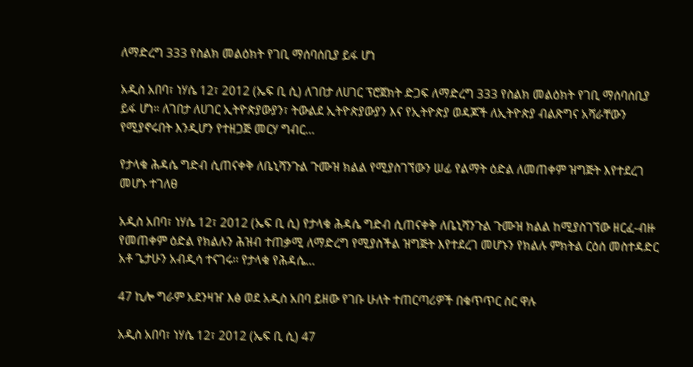ለማድረግ 333 የስልክ መልዕክት የገቢ ማሰባሰቢያ ይፋ ሆነ

አዲስ አበባ፣ ነሃሴ 12፣ 2012 (ኤፍ ቢ ሲ) ለገበታ ለሀገር ፕሮጀክት ድጋፍ ለማድረግ 333 የስልክ መልዕክት የገቢ ማሰባሰቢያ ይፋ ሆነ። ለገበታ ለሀገር ኢትዮጵያውያን፣ ትውልደ ኢትዮጵያውያን እና የኢትዮጵያ ወዳጆች ለኢትዮጵያ ብልጽግና አሻራቸውን የሚያኖሩበት እንዲሆን የተዘጋጅ መርሃ ግብር…

የታላቁ ሕዳሴ ግድብ ሲጠናቀቅ ለቤኒሻንጉል ጉሙዝ ክልል የሚያስገኘውን ሠፊ የልማት ዕድል ለመጠቀም ዝግጅት እየተደረገ መሆኑ ተገለፀ

አዲስ አበባ፣ ነሃሴ 12፣ 2012 (ኤፍ ቢ ሲ) የታላቁ ሕዳሴ ግድብ ሲጠናቀቅ ለቤኒሻንጉል ጉሙዝ ክልል ከሚያስገኘው ዘርፈ-ብዙ የመጠቀም ዕድል የክልሉን ሕዝብ ተጠቃሚ ለማድረግ የሚያስችል ዝግጅት እየተደረገ መሆኑን የክልሉ ምክትል ርዕሰ መስተዳድር አቶ ጌታሁን አብዲሳ ተናገሩ፡፡ የታላቁ የሕዳሴ…

47 ኪሎ ግራም አደንዛዠ እፅ ወደ አዲስ አበባ ይዘው የገቡ ሁለት ተጠርጣሪዎች በቁጥጥር ስር ዋሉ

አዲስ አበባ፣ ነሃሴ 12፣ 2012 (ኤፍ ቢ ሲ) 47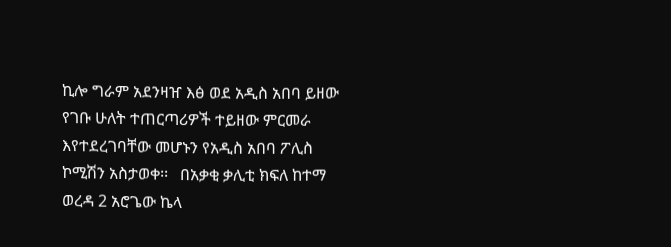ኪሎ ግራም አደንዛዠ እፅ ወደ አዲስ አበባ ይዘው የገቡ ሁለት ተጠርጣሪዎች ተይዘው ምርመራ እየተደረገባቸው መሆኑን የአዲስ አበባ ፖሊስ ኮሚሽን አስታወቀ፡፡   በአቃቂ ቃሊቲ ክፍለ ከተማ ወረዳ 2 አሮጌው ኬላ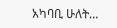አካባቢ ሁለት…